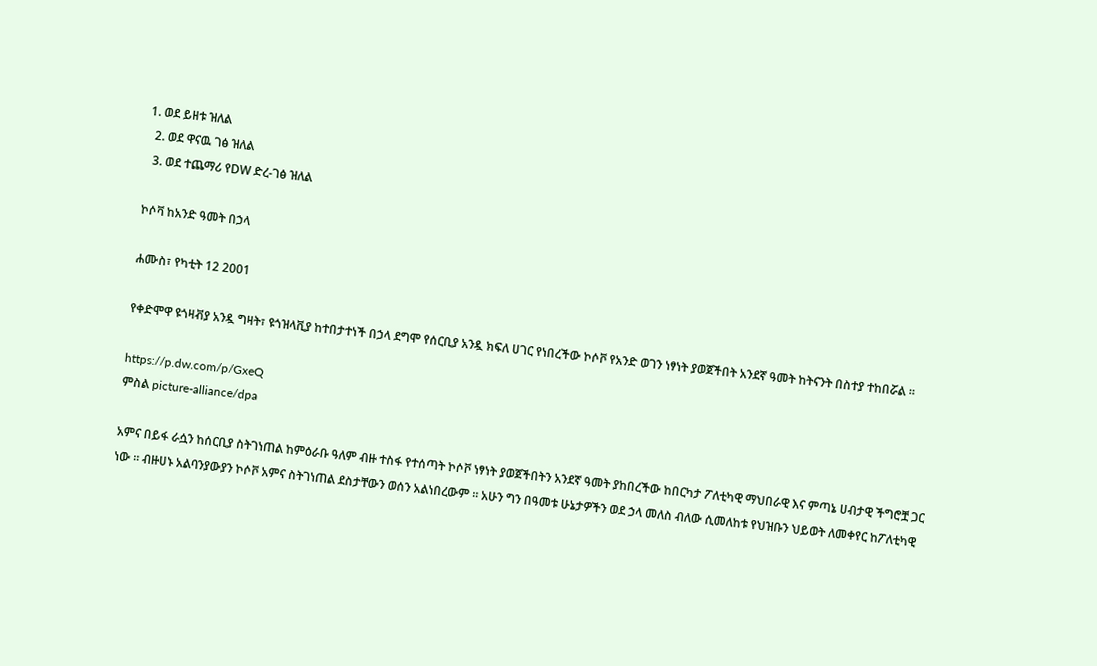1. ወደ ይዘቱ ዝለል
  2. ወደ ዋናዉ ገፅ ዝለል
  3. ወደ ተጨማሪ የDW ድረ-ገፅ ዝለል

ኮሶቫ ከአንድ ዓመት በኃላ

ሐሙስ፣ የካቲት 12 2001

የቀድሞዋ ዩጎዛቭያ አንዷ ግዛት፣ ዩጎዝላቪያ ከተበታተነች በኃላ ደግሞ የሰርቢያ አንዷ ክፍለ ሀገር የነበረችው ኮሶቮ የአንድ ወገን ነፃነት ያወጀችበት አንደኛ ዓመት ከትናንት በስተያ ተከበሯል ።

https://p.dw.com/p/GxeQ
ምስል picture-alliance/dpa

አምና በይፋ ራሷን ከሰርቢያ ስትገነጠል ከምዕራቡ ዓለም ብዙ ተስፋ የተሰጣት ኮሶቮ ነፃነት ያወጀችበትን አንደኛ ዓመት ያከበረችው ከበርካታ ፖለቲካዊ ማህበራዊ እና ምጣኔ ሀብታዊ ችግሮቿ ጋር ነው ። ብዙሀኑ አልባንያውያን ኮሶቮ አምና ስትገነጠል ደስታቸውን ወሰን አልነበረውም ። አሁን ግን በዓመቱ ሁኔታዎችን ወደ ኃላ መለስ ብለው ሲመለከቱ የህዝቡን ህይወት ለመቀየር ከፖለቲካዊ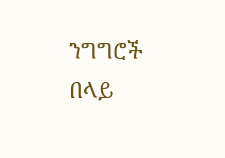ንግግሮች በላይ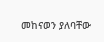መከናወን ያለባቸው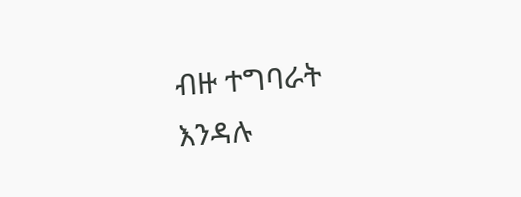ብዙ ተግባራት እንዳሉ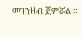መገንዘብ ጀምሯል ።